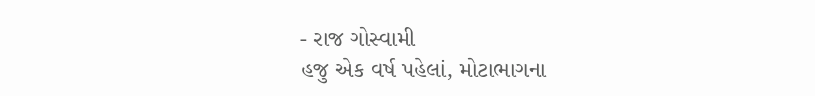- રાજ ગોસ્વામી
હજુ એક વર્ષ પહેલાં, મોટાભાગના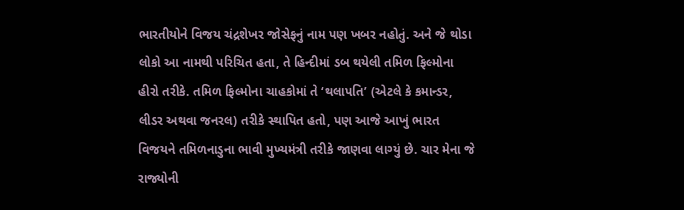ભારતીયોને વિજય ચંદ્રશેખર જોસેફનું નામ પણ ખબર નહોતું. અને જે થોડા લોકો આ નામથી પરિચિત હતા, તે હિન્દીમાં ડબ થયેલી તમિળ ફિલ્મોના હીરો તરીકે. તમિળ ફિલ્મોના ચાહકોમાં તે ‘થલાપતિ’ (એટલે કે કમાન્ડર, લીડર અથવા જનરલ) તરીકે સ્થાપિત હતો, પણ આજે આખું ભારત વિજયને તમિળનાડુના ભાવી મુખ્યમંત્રી તરીકે જાણવા લાગ્યું છે. ચાર મેના જે રાજ્યોની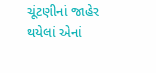ચૂંટણીનાં જાહેર થયેલાં એનાં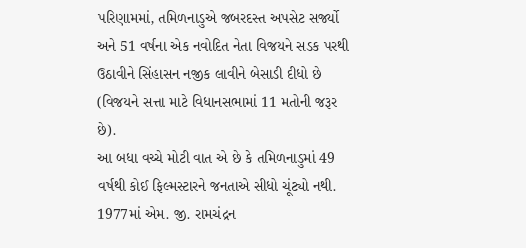પરિણામમાં, તમિળનાડુએ જબરદસ્ત અપસેટ સર્જ્યો અને 51 વર્ષના એક નવોદિત નેતા વિજયને સડક પરથી ઉઠાવીને સિંહાસન નજીક લાવીને બેસાડી દીધો છે (વિજયને સત્તા માટે વિધાનસભામાં 11 મતોની જરૂર છે).
આ બધા વચ્ચે મોટી વાત એ છે કે તમિળનાડુમાં 49 વર્ષથી કોઈ ફિલ્મસ્ટારને જનતાએ સીધો ચૂંટ્યો નથી. 1977માં એમ. જી. રામચંદ્રન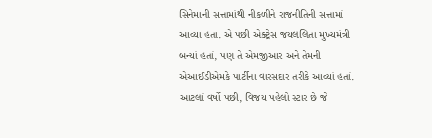સિનેમાની સત્તામાંથી નીકળીને રાજનીતિની સત્તામાં આવ્યા હતા. એ પછી એક્ટ્રેસ જયલલિતા મુખ્યમંત્રી બન્યાં હતાં, પણ તે એમજીઆર અને તેમની એઆઈડીએમકે પાર્ટીના વારસદાર તરીકે આવ્યાં હતાં. આટલાં વર્ષો પછી, વિજય પહેલો સ્ટાર છે જે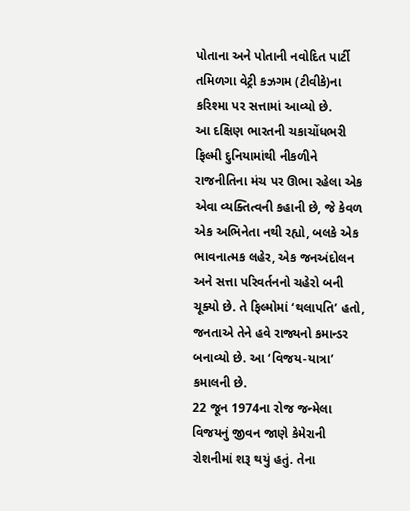પોતાના અને પોતાની નવોદિત પાર્ટી તમિળગા વેટ્રી કઝગમ (ટીવીકે)ના કરિશ્મા પર સત્તામાં આવ્યો છે.
આ દક્ષિણ ભારતની ચકાચોંધભરી ફિલ્મી દુનિયામાંથી નીકળીને રાજનીતિના મંચ પર ઊભા રહેલા એક એવા વ્યક્તિત્વની કહાની છે, જે કેવળ એક અભિનેતા નથી રહ્યો, બલકે એક ભાવનાત્મક લહેર, એક જનઅંદોલન અને સત્તા પરિવર્તનનો ચહેરો બની ચૂક્યો છે. તે ફિલ્મોમાં ‘થલાપતિ’ હતો, જનતાએ તેને હવે રાજ્યનો કમાન્ડર બનાવ્યો છે. આ ‘વિજય-યાત્રા’ કમાલની છે.
22 જૂન 1974ના રોજ જન્મેલા વિજયનું જીવન જાણે કેમેરાની રોશનીમાં શરૂ થયું હતું. તેના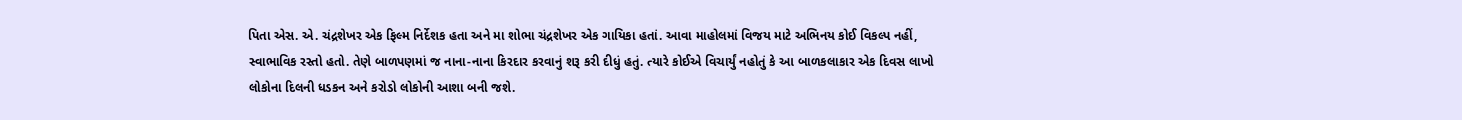પિતા એસ. એ. ચંદ્રશેખર એક ફિલ્મ નિર્દેશક હતા અને મા શોભા ચંદ્રશેખર એક ગાયિકા હતાં. આવા માહોલમાં વિજય માટે અભિનય કોઈ વિકલ્પ નહીં, સ્વાભાવિક રસ્તો હતો. તેણે બાળપણમાં જ નાના-નાના કિરદાર કરવાનું શરૂ કરી દીધું હતું. ત્યારે કોઈએ વિચાર્યું નહોતું કે આ બાળકલાકાર એક દિવસ લાખો લોકોના દિલની ધડકન અને કરોડો લોકોની આશા બની જશે.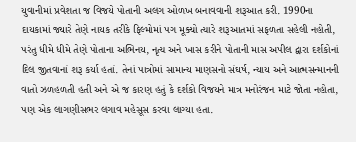યુવાનીમાં પ્રવેશતા જ વિજયે પોતાની અલગ ઓળખ બનાવવાની શરૂઆત કરી. 1990ના દાયકામાં જ્યારે તેણે નાયક તરીકે ફિલ્મોમાં પગ મૂક્યો ત્યારે શરૂઆતમાં સફળતા સહેલી નહોતી, પરંતુ ધીમે ધીમે તેણે પોતાના અભિનય, નૃત્ય અને ખાસ કરીને પોતાની માસ અપીલ દ્વારા દર્શકોનાં દિલ જીતવાનાં શરૂ કર્યા હતાં. તેનાં પાત્રોમાં સામાન્ય માણસનો સંઘર્ષ, ન્યાય અને આત્મસન્માનની વાતો ઝળહળતી હતી અને એ જ કારણ હતું કે દર્શકો વિજયને માત્ર મનોરંજન માટે જોતા નહોતા, પણ એક લાગણીસભર લગાવ મહેસૂસ કરવા લાગ્યા હતા.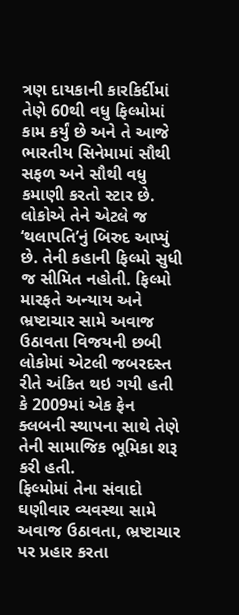ત્રણ દાયકાની કારકિર્દીમાં તેણે 60થી વધુ ફિલ્મોમાં કામ કર્યું છે અને તે આજે ભારતીય સિનેમામાં સૌથી સફળ અને સૌથી વધુ કમાણી કરતો સ્ટાર છે. લોકોએ તેને એટલે જ ‘થલાપતિ’નું બિરુદ આપ્યું છે. તેની કહાની ફિલ્મો સુધી જ સીમિત નહોતી. ફિલ્મો મારફતે અન્યાય અને ભ્રષ્ટાચાર સામે અવાજ ઉઠાવતા વિજયની છબી લોકોમાં એટલી જબરદસ્ત રીતે અંકિત થઇ ગયી હતી કે 2009માં એક ફેન ક્લબની સ્થાપના સાથે તેણે તેની સામાજિક ભૂમિકા શરૂ કરી હતી.
ફિલ્મોમાં તેના સંવાદો ઘણીવાર વ્યવસ્થા સામે અવાજ ઉઠાવતા, ભ્રષ્ટાચાર પર પ્રહાર કરતા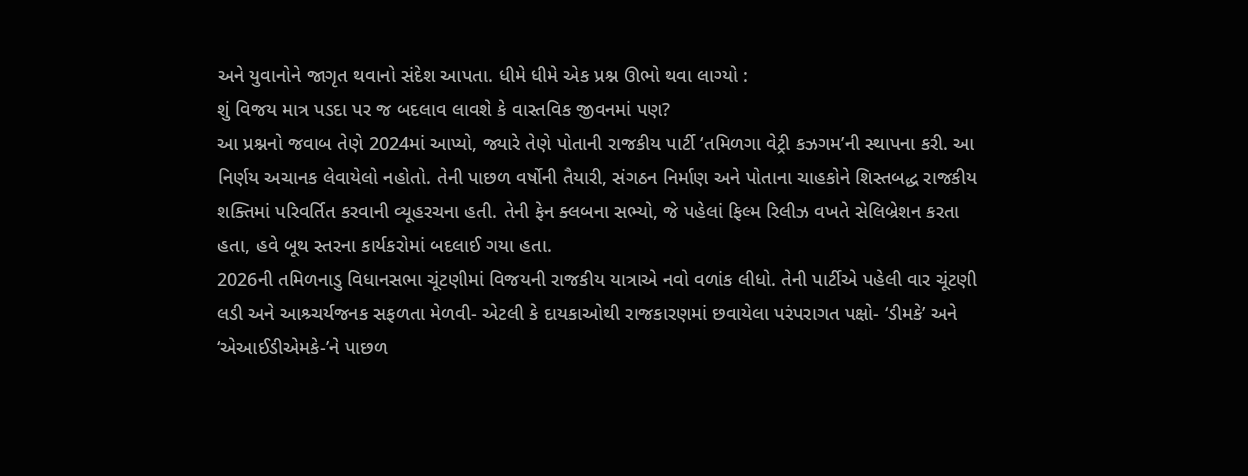અને યુવાનોને જાગૃત થવાનો સંદેશ આપતા. ધીમે ધીમે એક પ્રશ્ન ઊભો થવા લાગ્યો :
શું વિજય માત્ર પડદા પર જ બદલાવ લાવશે કે વાસ્તવિક જીવનમાં પણ?
આ પ્રશ્નનો જવાબ તેણે 2024માં આપ્યો, જ્યારે તેણે પોતાની રાજકીય પાર્ટી ‘તમિળગા વેટ્રી કઝગમ’ની સ્થાપના કરી. આ નિર્ણય અચાનક લેવાયેલો નહોતો. તેની પાછળ વર્ષોની તૈયારી, સંગઠન નિર્માણ અને પોતાના ચાહકોને શિસ્તબદ્ધ રાજકીય શક્તિમાં પરિવર્તિત કરવાની વ્યૂહરચના હતી. તેની ફેન ક્લબના સભ્યો, જે પહેલાં ફિલ્મ રિલીઝ વખતે સેલિબ્રેશન કરતા હતા, હવે બૂથ સ્તરના કાર્યકરોમાં બદલાઈ ગયા હતા.
2026ની તમિળનાડુ વિધાનસભા ચૂંટણીમાં વિજયની રાજકીય યાત્રાએ નવો વળાંક લીધો. તેની પાર્ટીએ પહેલી વાર ચૂંટણી લડી અને આશ્ર્ચર્યજનક સફળતા મેળવી- એટલી કે દાયકાઓથી રાજકારણમાં છવાયેલા પરંપરાગત પક્ષો- ‘ડીમકે’ અને ‘એઆઈડીએમકે-’ને પાછળ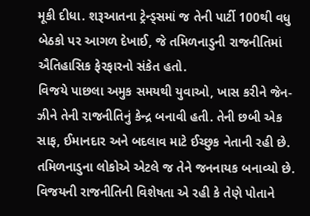મૂકી દીધા. શરૂઆતના ટ્રેન્ડ્સમાં જ તેની પાર્ટી 100થી વધુ બેઠકો પર આગળ દેખાઈ, જે તમિળનાડુની રાજનીતિમાં ઐતિહાસિક ફેરફારનો સંકેત હતો.
વિજયે પાછલા અમુક સમયથી યુવાઓ, ખાસ કરીને જેન-ઝીને તેની રાજનીતિનું કેન્દ્ર બનાવી હતી. તેની છબી એક સાફ, ઈમાનદાર અને બદલાવ માટે ઈચ્છુક નેતાની રહી છે. તમિળનાડુના લોકોએ એટલે જ તેને જનનાયક બનાવ્યો છે.
વિજયની રાજનીતિની વિશેષતા એ રહી કે તેણે પોતાને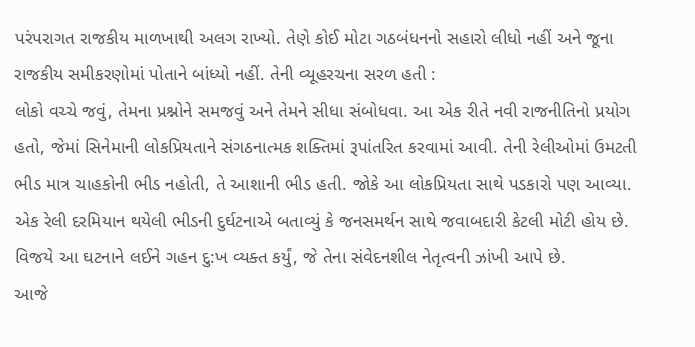પરંપરાગત રાજકીય માળખાથી અલગ રાખ્યો. તેણે કોઈ મોટા ગઠબંધનનો સહારો લીધો નહીં અને જૂના રાજકીય સમીકરણોમાં પોતાને બાંધ્યો નહીં. તેની વ્યૂહરચના સરળ હતી :
લોકો વચ્ચે જવું, તેમના પ્રશ્નોને સમજવું અને તેમને સીધા સંબોધવા. આ એક રીતે નવી રાજનીતિનો પ્રયોગ હતો, જેમાં સિનેમાની લોકપ્રિયતાને સંગઠનાત્મક શક્તિમાં રૂપાંતરિત કરવામાં આવી. તેની રેલીઓમાં ઉમટતી ભીડ માત્ર ચાહકોની ભીડ નહોતી, તે આશાની ભીડ હતી. જોકે આ લોકપ્રિયતા સાથે પડકારો પણ આવ્યા. એક રેલી દરમિયાન થયેલી ભીડની દુર્ઘટનાએ બતાવ્યું કે જનસમર્થન સાથે જવાબદારી કેટલી મોટી હોય છે. વિજયે આ ઘટનાને લઈને ગહન દુ:ખ વ્યક્ત કર્યું, જે તેના સંવેદનશીલ નેતૃત્વની ઝાંખી આપે છે.
આજે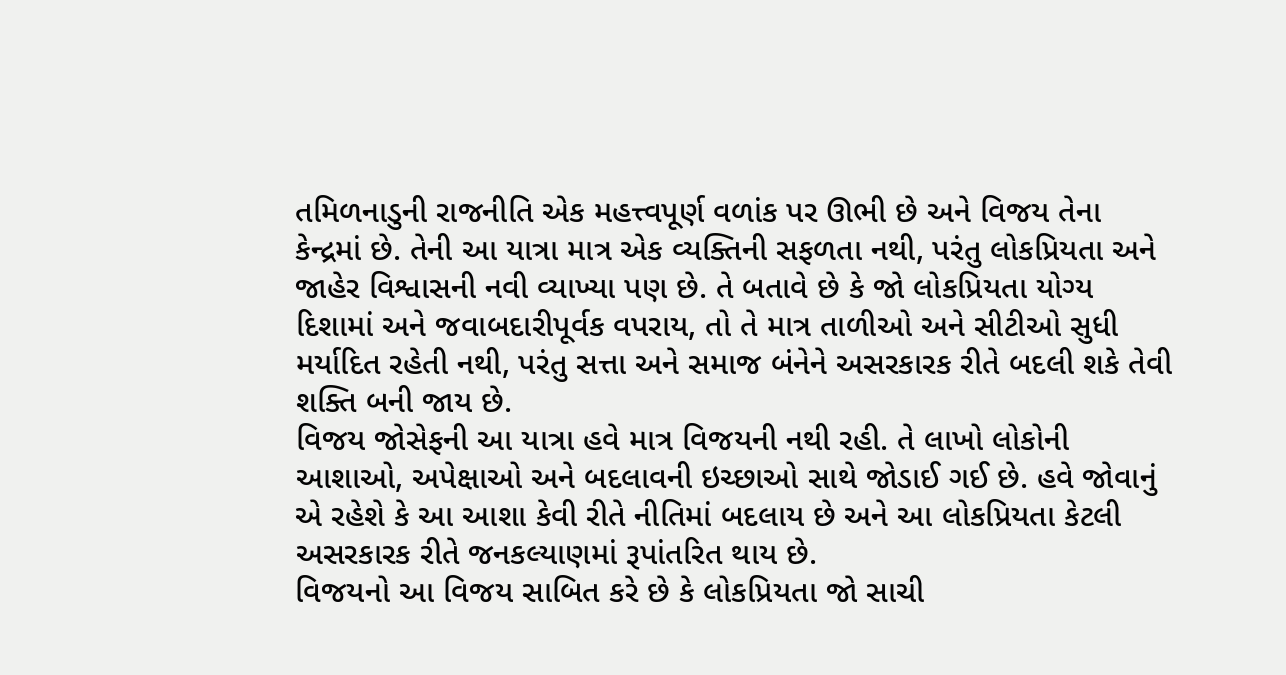તમિળનાડુની રાજનીતિ એક મહત્ત્વપૂર્ણ વળાંક પર ઊભી છે અને વિજય તેના કેન્દ્રમાં છે. તેની આ યાત્રા માત્ર એક વ્યક્તિની સફળતા નથી, પરંતુ લોકપ્રિયતા અને જાહેર વિશ્વાસની નવી વ્યાખ્યા પણ છે. તે બતાવે છે કે જો લોકપ્રિયતા યોગ્ય દિશામાં અને જવાબદારીપૂર્વક વપરાય, તો તે માત્ર તાળીઓ અને સીટીઓ સુધી મર્યાદિત રહેતી નથી, પરંતુ સત્તા અને સમાજ બંનેને અસરકારક રીતે બદલી શકે તેવી શક્તિ બની જાય છે.
વિજય જોસેફની આ યાત્રા હવે માત્ર વિજયની નથી રહી. તે લાખો લોકોની આશાઓ, અપેક્ષાઓ અને બદલાવની ઇચ્છાઓ સાથે જોડાઈ ગઈ છે. હવે જોવાનું એ રહેશે કે આ આશા કેવી રીતે નીતિમાં બદલાય છે અને આ લોકપ્રિયતા કેટલી અસરકારક રીતે જનકલ્યાણમાં રૂપાંતરિત થાય છે.
વિજયનો આ વિજય સાબિત કરે છે કે લોકપ્રિયતા જો સાચી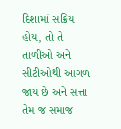દિશામાં સક્રિય હોય, તો તે તાળીઓ અને સીટીઓથી આગળ જાય છે અને સત્તા તેમ જ સમાજ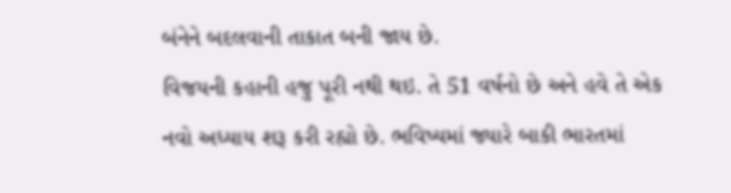બંનેને બદલવાની તાકાત બની જાય છે.
વિજયની કહાની હજુ પૂરી નથી થઇ. તે 51 વર્ષનો છે અને હવે તે એક નવો અધ્યાય શરૂ કરી રહ્યો છે. ભવિષ્યમાં જ્યારે બાકી ભારતમાં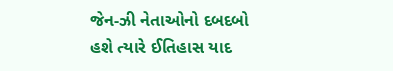જેન-ઝી નેતાઓનો દબદબો હશે ત્યારે ઈતિહાસ યાદ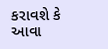કરાવશે કે આવા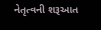નેતૃત્વની શરૂઆત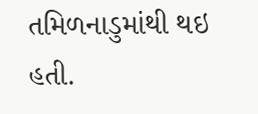તમિળનાડુમાંથી થઇ હતી.